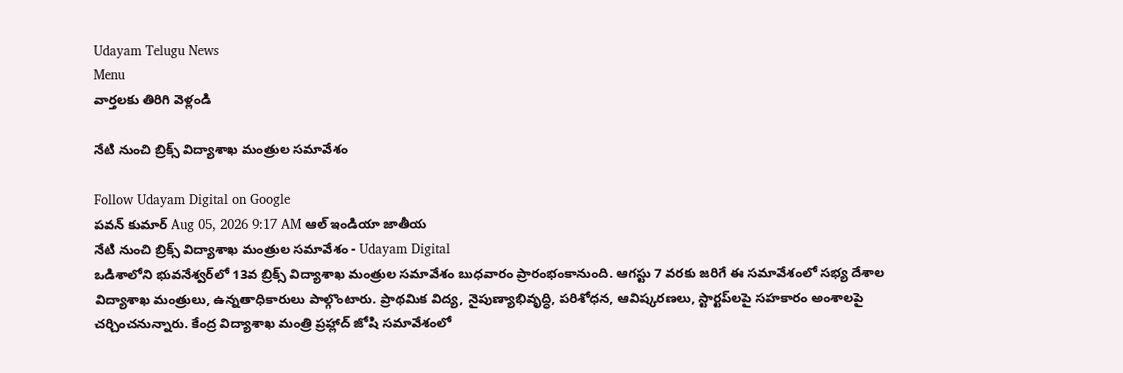Udayam Telugu News
Menu
వార్తలకు తిరిగి వెళ్లండి

నేటి నుంచి బ్రిక్స్ విద్యాశాఖ మంత్రుల సమావేశం

Follow Udayam Digital on Google
పవన్ కుమార్ Aug 05, 2026 9:17 AM ఆల్ ఇండియా జాతీయ
నేటి నుంచి బ్రిక్స్ విద్యాశాఖ మంత్రుల సమావేశం - Udayam Digital
ఒడిశాలోని భువనేశ్వర్‌లో 13వ బ్రిక్స్ విద్యాశాఖ మంత్రుల సమావేశం బుధవారం ప్రారంభంకానుంది. ఆగస్టు 7 వరకు జరిగే ఈ సమావేశంలో సభ్య దేశాల విద్యాశాఖ మంత్రులు, ఉన్నతాధికారులు పాల్గొంటారు. ప్రాథమిక విద్య, నైపుణ్యాభివృద్ధి, పరిశోధన, ఆవిష్కరణలు, స్టార్టప్‌లపై సహకారం అంశాలపై చర్చించనున్నారు. కేంద్ర విద్యాశాఖ మంత్రి ప్రహ్లాద్ జోషి సమావేశంలో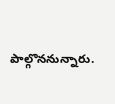పాల్గొననున్నారు.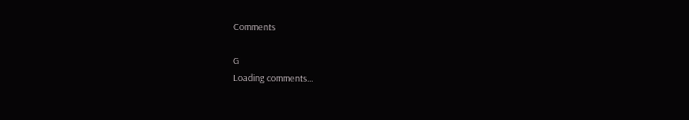Comments

G
Loading comments...